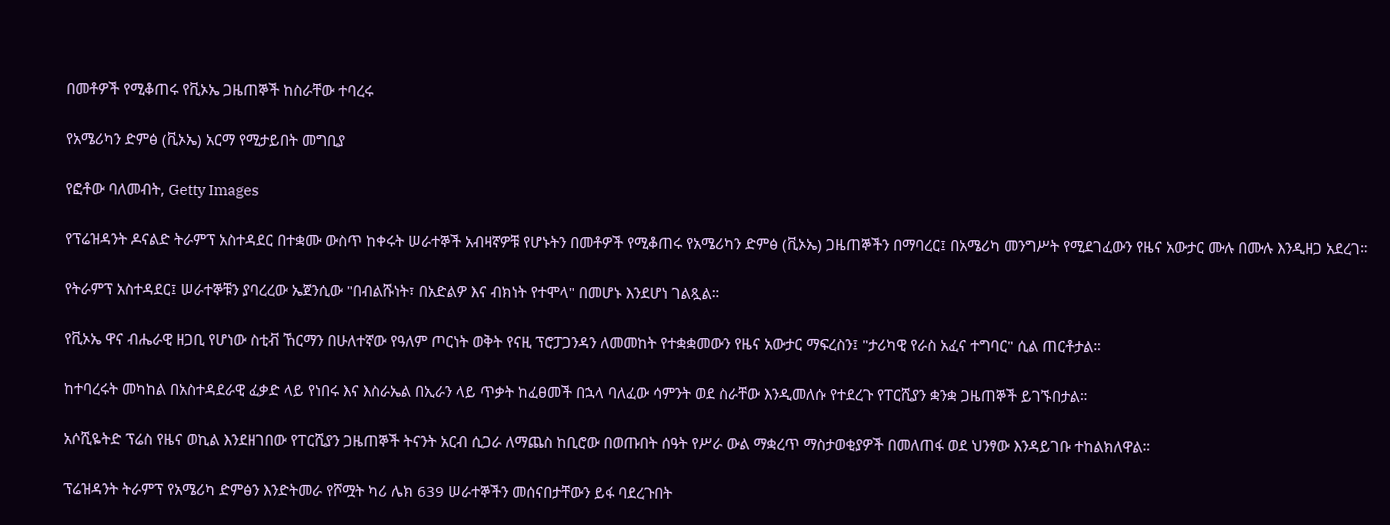በመቶዎች የሚቆጠሩ የቪኦኤ ጋዜጠኞች ከስራቸው ተባረሩ

የአሜሪካን ድምፅ (ቪኦኤ) አርማ የሚታይበት መግቢያ

የፎቶው ባለመብት, Getty Images

የፕሬዝዳንት ዶናልድ ትራምፕ አስተዳደር በተቋሙ ውስጥ ከቀሩት ሠራተኞች አብዛኛዎቹ የሆኑትን በመቶዎች የሚቆጠሩ የአሜሪካን ድምፅ (ቪኦኤ) ጋዜጠኞችን በማባረር፤ በአሜሪካ መንግሥት የሚደገፈውን የዜና አውታር ሙሉ በሙሉ እንዲዘጋ አደረገ።

የትራምፕ አስተዳደር፤ ሠራተኞቹን ያባረረው ኤጀንሲው "በብልሹነት፣ በአድልዎ እና ብክነት የተሞላ" በመሆኑ እንደሆነ ገልጿል።

የቪኦኤ ዋና ብሔራዊ ዘጋቢ የሆነው ስቲቭ ኸርማን በሁለተኛው የዓለም ጦርነት ወቅት የናዚ ፕሮፓጋንዳን ለመመከት የተቋቋመውን የዜና አውታር ማፍረስን፤ "ታሪካዊ የራስ አፈና ተግባር" ሲል ጠርቶታል።

ከተባረሩት መካከል በአስተዳደራዊ ፈቃድ ላይ የነበሩ እና እስራኤል በኢራን ላይ ጥቃት ከፈፀመች በኋላ ባለፈው ሳምንት ወደ ስራቸው እንዲመለሱ የተደረጉ የፐርሺያን ቋንቋ ጋዜጠኞች ይገኙበታል።

አሶሺዬትድ ፕሬስ የዜና ወኪል እንደዘገበው የፐርሺያን ጋዜጠኞች ትናንት አርብ ሲጋራ ለማጨስ ከቢሮው በወጡበት ሰዓት የሥራ ውል ማቋረጥ ማስታወቂያዎች በመለጠፋ ወደ ህንፃው እንዳይገቡ ተከልክለዋል።

ፕሬዝዳንት ትራምፕ የአሜሪካ ድምፅን እንድትመራ የሾሟት ካሪ ሌክ 639 ሠራተኞችን መሰናበታቸውን ይፋ ባደረጉበት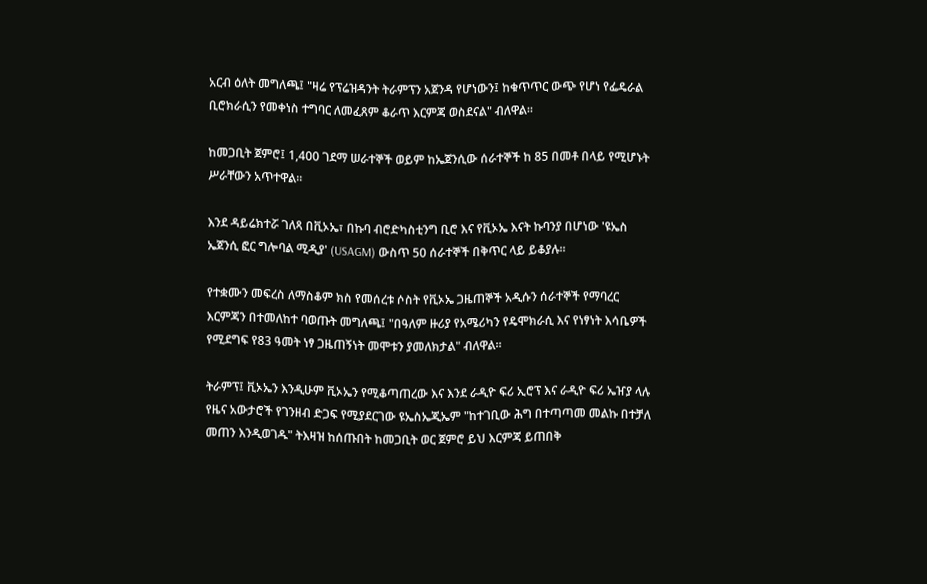አርብ ዕለት መግለጫ፤ "ዛሬ የፕሬዝዳንት ትራምፕን አጀንዳ የሆነውን፤ ከቁጥጥር ውጭ የሆነ የፌዴራል ቢሮክራሲን የመቀነስ ተግባር ለመፈጸም ቆራጥ እርምጃ ወስደናል" ብለዋል።

ከመጋቢት ጀምሮ፤ 1,400 ገደማ ሠራተኞች ወይም ከኤጀንሲው ሰራተኞች ከ 85 በመቶ በላይ የሚሆኑት ሥራቸውን አጥተዋል።

እንደ ዳይሬክተሯ ገለጻ በቪኦኤ፣ በኩባ ብሮድካስቲንግ ቢሮ እና የቪኦኤ እናት ኩባንያ በሆነው 'ዩኤስ ኤጀንሲ ፎር ግሎባል ሚዲያ' (USAGM) ውስጥ 50 ሰራተኞች በቅጥር ላይ ይቆያሉ።

የተቋሙን መፍረስ ለማስቆም ክስ የመሰረቱ ሶስት የቪኦኤ ጋዜጠኞች አዲሱን ሰራተኞች የማባረር እርምጃን በተመለከተ ባወጡት መግለጫ፤ "በዓለም ዙሪያ የአሜሪካን የዴሞክራሲ እና የነፃነት እሳቤዎች የሚደግፍ የ83 ዓመት ነፃ ጋዜጠኝነት መሞቱን ያመለክታል" ብለዋል።

ትራምፕ፤ ቪኦኤን እንዲሁም ቪኦኤን የሚቆጣጠረው እና እንደ ራዲዮ ፍሪ ኢሮፕ እና ራዲዮ ፍሪ ኤዠያ ላሉ የዜና አውታሮች የገንዘብ ድጋፍ የሚያደርገው ዩኤስኤጂኤም "ከተገቢው ሕግ በተጣጣመ መልኩ በተቻለ መጠን እንዲወገዱ" ትእዛዝ ከሰጡበት ከመጋቢት ወር ጀምሮ ይህ እርምጃ ይጠበቅ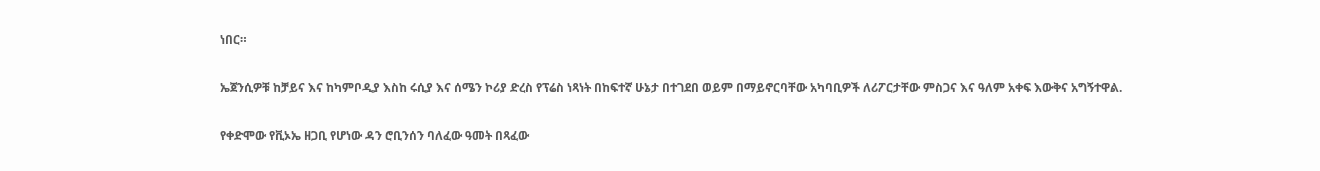ነበር።

ኤጀንሲዎቹ ከቻይና እና ከካምቦዲያ እስከ ሩሲያ እና ሰሜን ኮሪያ ድረስ የፕሬስ ነጻነት በከፍተኛ ሁኔታ በተገደበ ወይም በማይኖርባቸው አካባቢዎች ለሪፖርታቸው ምስጋና እና ዓለም አቀፍ እውቅና አግኝተዋል.

የቀድሞው የቪኦኤ ዘጋቢ የሆነው ዳን ሮቢንሰን ባለፈው ዓመት በጻፈው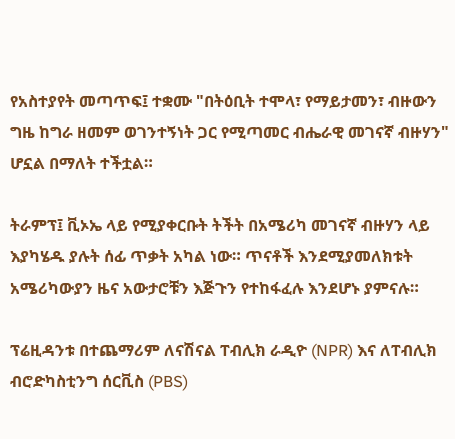የአስተያየት መጣጥፍ፤ ተቋሙ "በትዕቢት ተሞላ፣ የማይታመን፣ ብዙውን ግዜ ከግራ ዘመም ወገንተኝነት ጋር የሚጣመር ብሔራዊ መገናኛ ብዙሃን" ሆኗል በማለት ተችቷል።

ትራምፕ፤ ቪኦኤ ላይ የሚያቀርቡት ትችት በአሜሪካ መገናኛ ብዙሃን ላይ እያካሄዱ ያሉት ሰፊ ጥቃት አካል ነው። ጥናቶች እንደሚያመለክቱት አሜሪካውያን ዜና አውታሮቹን እጅጉን የተከፋፈሉ እንደሆኑ ያምናሉ።

ፕሬዚዳንቱ በተጨማሪም ለናሽናል ፐብሊክ ራዲዮ (NPR) እና ለፐብሊክ ብሮድካስቲንግ ሰርቪስ (PBS)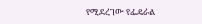የሚደረገው የፌዴራል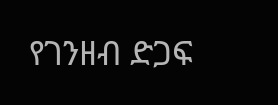የገንዘብ ድጋፍ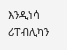እንዲነሳ ሪፐብሊካን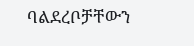ባልደረቦቻቸውን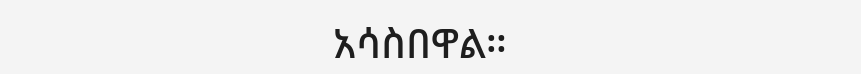አሳስበዋል።